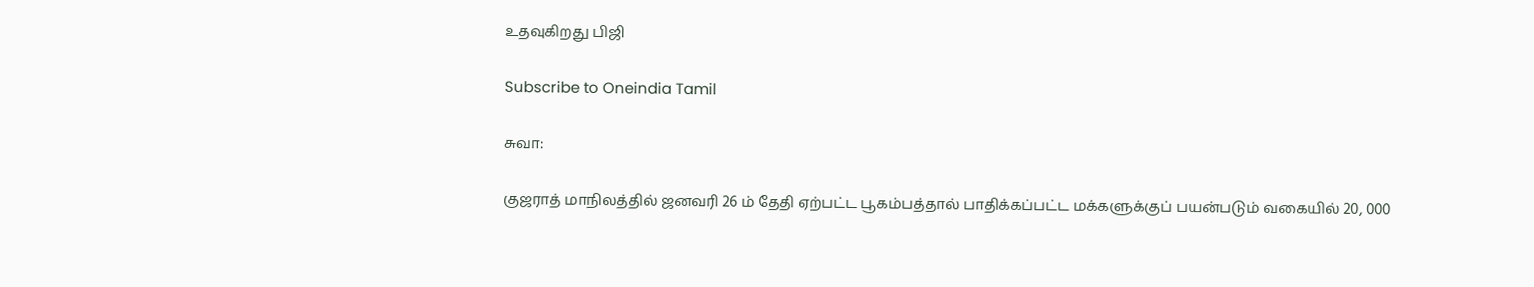உதவுகிறது பிஜி

Subscribe to Oneindia Tamil

சுவா:

குஜராத் மாநிலத்தில் ஜனவரி 26 ம் தேதி ஏற்பட்ட பூகம்பத்தால் பாதிக்கப்பட்ட மக்களுக்குப் பயன்படும் வகையில் 20, 000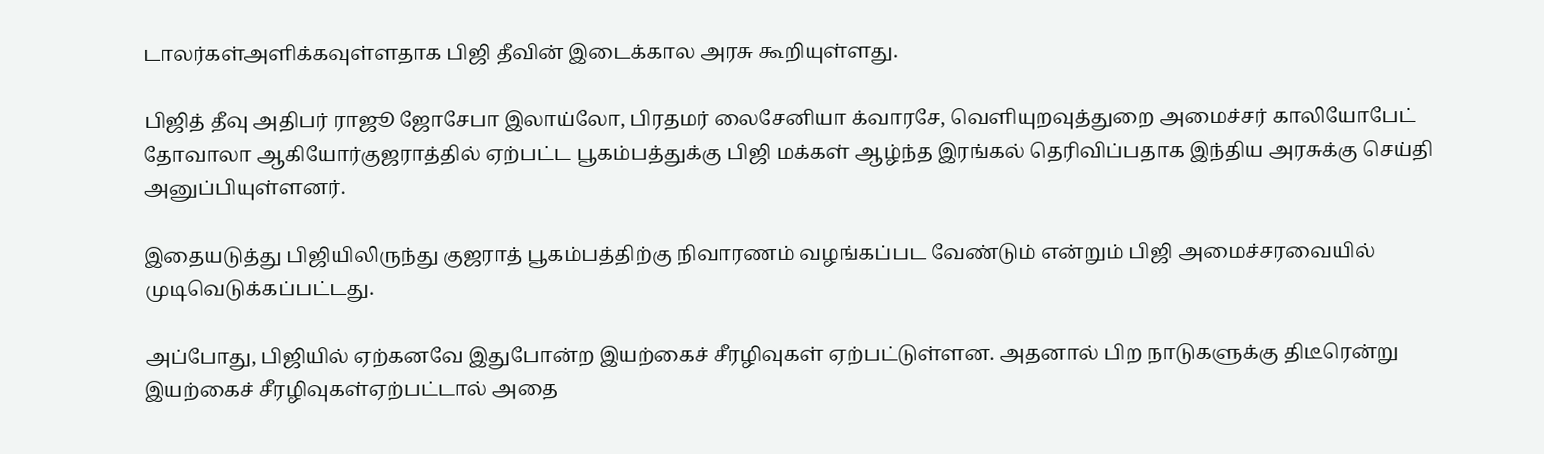டாலர்கள்அளிக்கவுள்ளதாக பிஜி தீவின் இடைக்கால அரசு கூறியுள்ளது.

பிஜித் தீவு அதிபர் ராஜூ ஜோசேபா இலாய்லோ, பிரதமர் லைசேனியா க்வாரசே, வெளியுறவுத்துறை அமைச்சர் காலியோபேட் தோவாலா ஆகியோர்குஜராத்தில் ஏற்பட்ட பூகம்பத்துக்கு பிஜி மக்கள் ஆழ்ந்த இரங்கல் தெரிவிப்பதாக இந்திய அரசுக்கு செய்தி அனுப்பியுள்ளனர்.

இதையடுத்து பிஜியிலிருந்து குஜராத் பூகம்பத்திற்கு நிவாரணம் வழங்கப்பட வேண்டும் என்றும் பிஜி அமைச்சரவையில் முடிவெடுக்கப்பட்டது.

அப்போது, பிஜியில் ஏற்கனவே இதுபோன்ற இயற்கைச் சீரழிவுகள் ஏற்பட்டுள்ளன. அதனால் பிற நாடுகளுக்கு திடீரென்று இயற்கைச் சீரழிவுகள்ஏற்பட்டால் அதை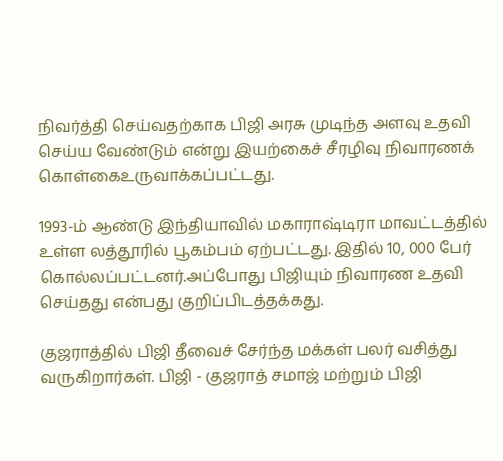நிவர்த்தி செய்வதற்காக பிஜி அரசு முடிந்த அளவு உதவி செய்ய வேண்டும் என்று இயற்கைச் சீரழிவு நிவாரணக் கொள்கைஉருவாக்கப்பட்டது.

1993-ம் ஆண்டு இந்தியாவில் மகாராஷ்டிரா மாவட்டத்தில் உள்ள லத்தூரில் பூகம்பம் ஏற்பட்டது. இதில் 10, 000 பேர் கொல்லப்பட்டனர்.அப்போது பிஜியும் நிவாரண உதவி செய்தது என்பது குறிப்பிடத்தக்கது.

குஜராத்தில் பிஜி தீவைச் சேர்ந்த மக்கள் பலர் வசித்து வருகிறார்கள். பிஜி - குஜராத் சமாஜ் மற்றும் பிஜி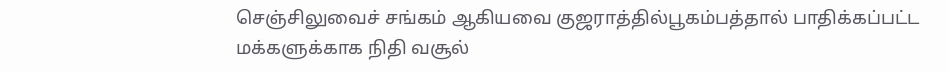செஞ்சிலுவைச் சங்கம் ஆகியவை குஜராத்தில்பூகம்பத்தால் பாதிக்கப்பட்ட மக்களுக்காக நிதி வசூல்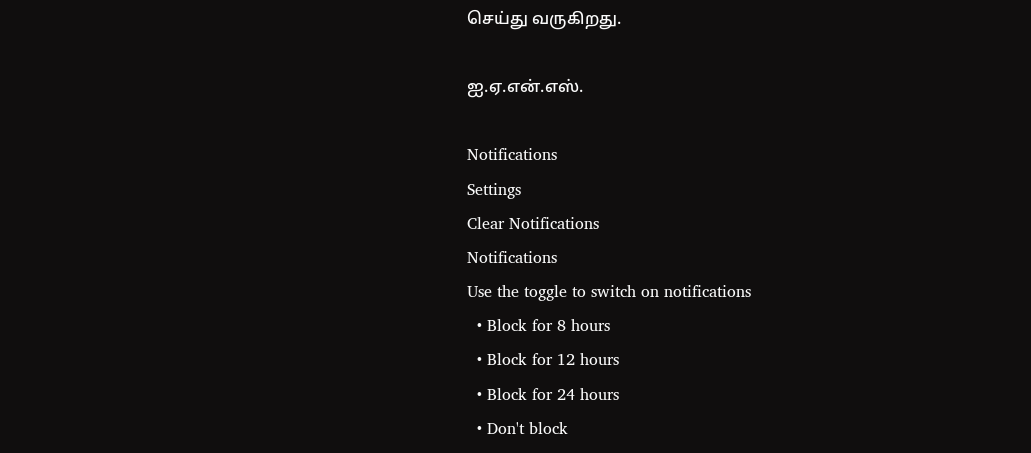செய்து வருகிறது.

ஐ.ஏ.என்.எஸ்.

Notifications
Settings
Clear Notifications
Notifications
Use the toggle to switch on notifications
  • Block for 8 hours
  • Block for 12 hours
  • Block for 24 hours
  • Don't block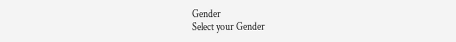Gender
Select your Gender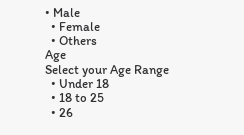• Male
  • Female
  • Others
Age
Select your Age Range
  • Under 18
  • 18 to 25
  • 26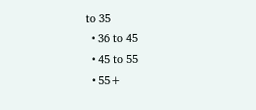to 35
  • 36 to 45
  • 45 to 55
  • 55+